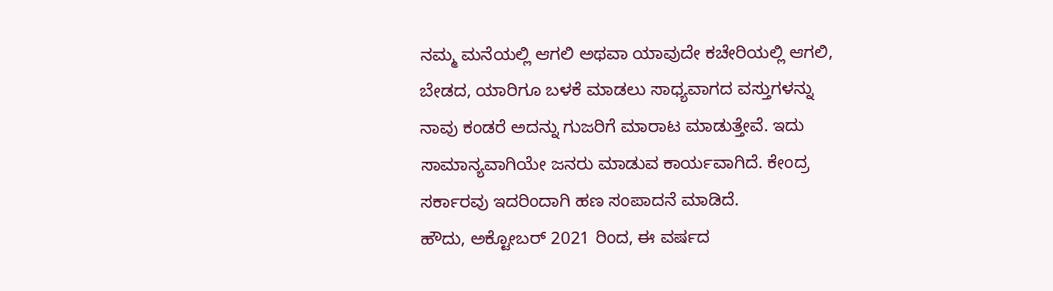ನಮ್ಮ ಮನೆಯಲ್ಲಿ ಆಗಲಿ ಅಥವಾ ಯಾವುದೇ ಕಚೇರಿಯಲ್ಲಿ ಆಗಲಿ, ಬೇಡದ, ಯಾರಿಗೂ ಬಳಕೆ ಮಾಡಲು ಸಾಧ್ಯವಾಗದ ವಸ್ತುಗಳನ್ನು ನಾವು ಕಂಡರೆ ಅದನ್ನು ಗುಜರಿಗೆ ಮಾರಾಟ ಮಾಡುತ್ತೇವೆ. ಇದು ಸಾಮಾನ್ಯವಾಗಿಯೇ ಜನರು ಮಾಡುವ ಕಾರ್ಯವಾಗಿದೆ. ಕೇಂದ್ರ ಸರ್ಕಾರವು ಇದರಿಂದಾಗಿ ಹಣ ಸಂಪಾದನೆ ಮಾಡಿದೆ.
ಹೌದು, ಅಕ್ಟೋಬರ್ 2021 ರಿಂದ, ಈ ವರ್ಷದ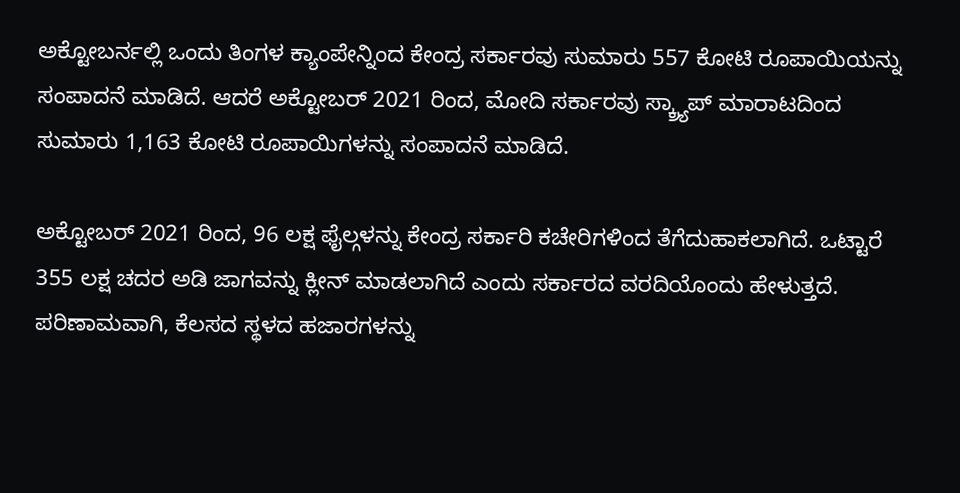ಅಕ್ಟೋಬರ್ನಲ್ಲಿ ಒಂದು ತಿಂಗಳ ಕ್ಯಾಂಪೇನ್ನಿಂದ ಕೇಂದ್ರ ಸರ್ಕಾರವು ಸುಮಾರು 557 ಕೋಟಿ ರೂಪಾಯಿಯನ್ನು ಸಂಪಾದನೆ ಮಾಡಿದೆ. ಆದರೆ ಅಕ್ಟೋಬರ್ 2021 ರಿಂದ, ಮೋದಿ ಸರ್ಕಾರವು ಸ್ಕ್ರ್ಯಾಪ್ ಮಾರಾಟದಿಂದ ಸುಮಾರು 1,163 ಕೋಟಿ ರೂಪಾಯಿಗಳನ್ನು ಸಂಪಾದನೆ ಮಾಡಿದೆ.

ಅಕ್ಟೋಬರ್ 2021 ರಿಂದ, 96 ಲಕ್ಷ ಫೈಲ್ಗಳನ್ನು ಕೇಂದ್ರ ಸರ್ಕಾರಿ ಕಚೇರಿಗಳಿಂದ ತೆಗೆದುಹಾಕಲಾಗಿದೆ. ಒಟ್ಟಾರೆ 355 ಲಕ್ಷ ಚದರ ಅಡಿ ಜಾಗವನ್ನು ಕ್ಲೀನ್ ಮಾಡಲಾಗಿದೆ ಎಂದು ಸರ್ಕಾರದ ವರದಿಯೊಂದು ಹೇಳುತ್ತದೆ. ಪರಿಣಾಮವಾಗಿ, ಕೆಲಸದ ಸ್ಥಳದ ಹಜಾರಗಳನ್ನು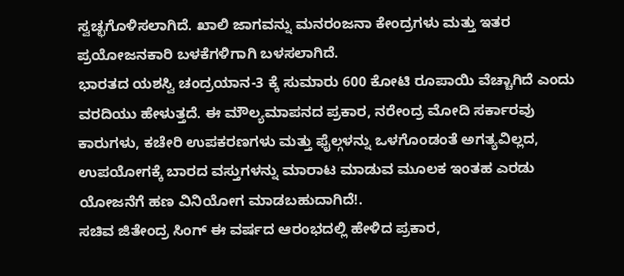ಸ್ವಚ್ಛಗೊಳಿಸಲಾಗಿದೆ. ಖಾಲಿ ಜಾಗವನ್ನು ಮನರಂಜನಾ ಕೇಂದ್ರಗಳು ಮತ್ತು ಇತರ ಪ್ರಯೋಜನಕಾರಿ ಬಳಕೆಗಳಿಗಾಗಿ ಬಳಸಲಾಗಿದೆ.
ಭಾರತದ ಯಶಸ್ವಿ ಚಂದ್ರಯಾನ-3 ಕ್ಕೆ ಸುಮಾರು 600 ಕೋಟಿ ರೂಪಾಯಿ ವೆಚ್ಚಾಗಿದೆ ಎಂದು ವರದಿಯು ಹೇಳುತ್ತದೆ. ಈ ಮೌಲ್ಯಮಾಪನದ ಪ್ರಕಾರ, ನರೇಂದ್ರ ಮೋದಿ ಸರ್ಕಾರವು ಕಾರುಗಳು, ಕಚೇರಿ ಉಪಕರಣಗಳು ಮತ್ತು ಫೈಲ್ಗಳನ್ನು ಒಳಗೊಂಡಂತೆ ಅಗತ್ಯವಿಲ್ಲದ, ಉಪಯೋಗಕ್ಕೆ ಬಾರದ ವಸ್ತುಗಳನ್ನು ಮಾರಾಟ ಮಾಡುವ ಮೂಲಕ ಇಂತಹ ಎರಡು ಯೋಜನೆಗೆ ಹಣ ವಿನಿಯೋಗ ಮಾಡಬಹುದಾಗಿದೆ!.
ಸಚಿವ ಜಿತೇಂದ್ರ ಸಿಂಗ್ ಈ ವರ್ಷದ ಆರಂಭದಲ್ಲಿ ಹೇಳಿದ ಪ್ರಕಾರ,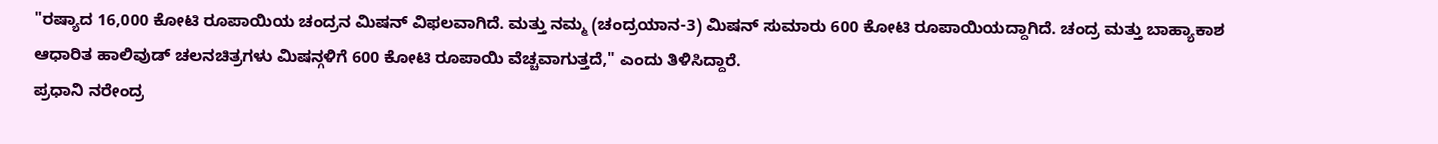"ರಷ್ಯಾದ 16,000 ಕೋಟಿ ರೂಪಾಯಿಯ ಚಂದ್ರನ ಮಿಷನ್ ವಿಫಲವಾಗಿದೆ. ಮತ್ತು ನಮ್ಮ (ಚಂದ್ರಯಾನ-3) ಮಿಷನ್ ಸುಮಾರು 600 ಕೋಟಿ ರೂಪಾಯಿಯದ್ದಾಗಿದೆ. ಚಂದ್ರ ಮತ್ತು ಬಾಹ್ಯಾಕಾಶ ಆಧಾರಿತ ಹಾಲಿವುಡ್ ಚಲನಚಿತ್ರಗಳು ಮಿಷನ್ಗಳಿಗೆ 600 ಕೋಟಿ ರೂಪಾಯಿ ವೆಚ್ಚವಾಗುತ್ತದೆ," ಎಂದು ತಿಳಿಸಿದ್ದಾರೆ.
ಪ್ರಧಾನಿ ನರೇಂದ್ರ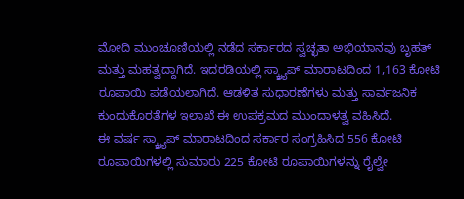ಮೋದಿ ಮುಂಚೂಣಿಯಲ್ಲಿ ನಡೆದ ಸರ್ಕಾರದ ಸ್ವಚ್ಛತಾ ಅಭಿಯಾನವು ಬೃಹತ್ ಮತ್ತು ಮಹತ್ವದ್ದಾಗಿದೆ. ಇದರಡಿಯಲ್ಲಿ ಸ್ಕ್ರ್ಯಾಪ್ ಮಾರಾಟದಿಂದ 1,163 ಕೋಟಿ ರೂಪಾಯಿ ಪಡೆಯಲಾಗಿದೆ. ಆಡಳಿತ ಸುಧಾರಣೆಗಳು ಮತ್ತು ಸಾರ್ವಜನಿಕ ಕುಂದುಕೊರತೆಗಳ ಇಲಾಖೆ ಈ ಉಪಕ್ರಮದ ಮುಂದಾಳತ್ವ ವಹಿಸಿದೆ.
ಈ ವರ್ಷ ಸ್ಕ್ರ್ಯಾಪ್ ಮಾರಾಟದಿಂದ ಸರ್ಕಾರ ಸಂಗ್ರಹಿಸಿದ 556 ಕೋಟಿ ರೂಪಾಯಿಗಳಲ್ಲಿ ಸುಮಾರು 225 ಕೋಟಿ ರೂಪಾಯಿಗಳನ್ನು ರೈಲ್ವೇ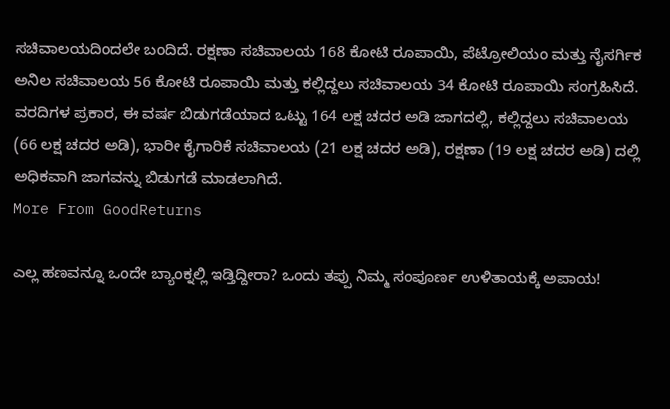ಸಚಿವಾಲಯದಿಂದಲೇ ಬಂದಿದೆ. ರಕ್ಷಣಾ ಸಚಿವಾಲಯ 168 ಕೋಟಿ ರೂಪಾಯಿ, ಪೆಟ್ರೋಲಿಯಂ ಮತ್ತು ನೈಸರ್ಗಿಕ ಅನಿಲ ಸಚಿವಾಲಯ 56 ಕೋಟಿ ರೂಪಾಯಿ ಮತ್ತು ಕಲ್ಲಿದ್ದಲು ಸಚಿವಾಲಯ 34 ಕೋಟಿ ರೂಪಾಯಿ ಸಂಗ್ರಹಿಸಿದೆ.
ವರದಿಗಳ ಪ್ರಕಾರ, ಈ ವರ್ಷ ಬಿಡುಗಡೆಯಾದ ಒಟ್ಟು 164 ಲಕ್ಷ ಚದರ ಅಡಿ ಜಾಗದಲ್ಲಿ, ಕಲ್ಲಿದ್ದಲು ಸಚಿವಾಲಯ (66 ಲಕ್ಷ ಚದರ ಅಡಿ), ಭಾರೀ ಕೈಗಾರಿಕೆ ಸಚಿವಾಲಯ (21 ಲಕ್ಷ ಚದರ ಅಡಿ), ರಕ್ಷಣಾ (19 ಲಕ್ಷ ಚದರ ಅಡಿ) ದಲ್ಲಿ ಅಧಿಕವಾಗಿ ಜಾಗವನ್ನು ಬಿಡುಗಡೆ ಮಾಡಲಾಗಿದೆ.
More From GoodReturns

ಎಲ್ಲ ಹಣವನ್ನೂ ಒಂದೇ ಬ್ಯಾಂಕ್ನಲ್ಲಿ ಇಡ್ತಿದ್ದೀರಾ? ಒಂದು ತಪ್ಪು ನಿಮ್ಮ ಸಂಪೂರ್ಣ ಉಳಿತಾಯಕ್ಕೆ ಅಪಾಯ!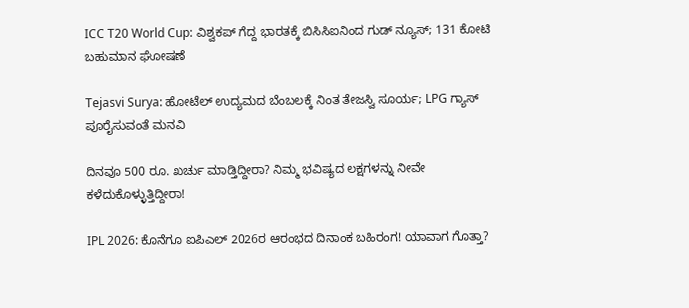ICC T20 World Cup: ವಿಶ್ವಕಪ್ ಗೆದ್ದ ಭಾರತಕ್ಕೆ ಬಿಸಿಸಿಐನಿಂದ ಗುಡ್ ನ್ಯೂಸ್; 131 ಕೋಟಿ ಬಹುಮಾನ ಘೋಷಣೆ

Tejasvi Surya: ಹೋಟೆಲ್ ಉದ್ಯಮದ ಬೆಂಬಲಕ್ಕೆ ನಿಂತ ತೇಜಸ್ವಿ ಸೂರ್ಯ; LPG ಗ್ಯಾಸ್ ಪೂರೈಸುವಂತೆ ಮನವಿ

ದಿನವೂ 500 ರೂ. ಖರ್ಚು ಮಾಡ್ತಿದ್ದೀರಾ? ನಿಮ್ಮ ಭವಿಷ್ಯದ ಲಕ್ಷಗಳನ್ನು ನೀವೇ ಕಳೆದುಕೊಳ್ಳುತ್ತಿದ್ದೀರಾ!

IPL 2026: ಕೊನೆಗೂ ಐಪಿಎಲ್ 2026ರ ಆರಂಭದ ದಿನಾಂಕ ಬಹಿರಂಗ! ಯಾವಾಗ ಗೊತ್ತಾ?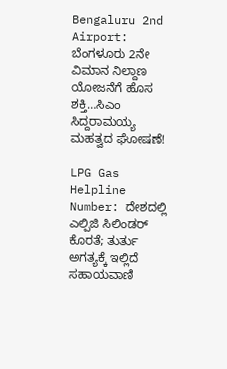Bengaluru 2nd Airport: ಬೆಂಗಳೂರು 2ನೇ ವಿಮಾನ ನಿಲ್ದಾಣ ಯೋಜನೆಗೆ ಹೊಸ ಶಕ್ತಿ…ಸಿಎಂ ಸಿದ್ದರಾಮಯ್ಯ ಮಹತ್ವದ ಘೋಷಣೆ!

LPG Gas Helpline Number: ದೇಶದಲ್ಲಿ ಎಲ್ಪಿಜಿ ಸಿಲಿಂಡರ್ ಕೊರತೆ; ತುರ್ತು ಅಗತ್ಯಕ್ಕೆ ಇಲ್ಲಿದೆ ಸಹಾಯವಾಣಿ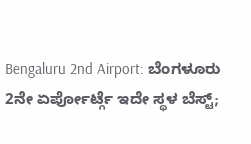Bengaluru 2nd Airport: ಬೆಂಗಳೂರು 2ನೇ ಏರ್ಪೋರ್ಟ್ಗೆ ಇದೇ ಸ್ಥಳ ಬೆಸ್ಟ್;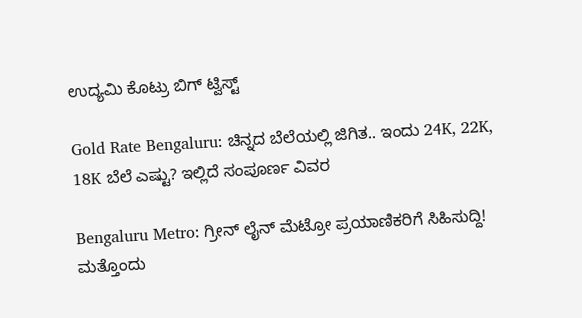ಉದ್ಯಮಿ ಕೊಟ್ರು ಬಿಗ್ ಟ್ವಿಸ್ಟ್

Gold Rate Bengaluru: ಚಿನ್ನದ ಬೆಲೆಯಲ್ಲಿ ಜಿಗಿತ.. ಇಂದು 24K, 22K, 18K ಬೆಲೆ ಎಷ್ಟು? ಇಲ್ಲಿದೆ ಸಂಪೂರ್ಣ ವಿವರ

Bengaluru Metro: ಗ್ರೀನ್ ಲೈನ್ ಮೆಟ್ರೋ ಪ್ರಯಾಣಿಕರಿಗೆ ಸಿಹಿಸುದ್ದಿ! ಮತ್ತೊಂದು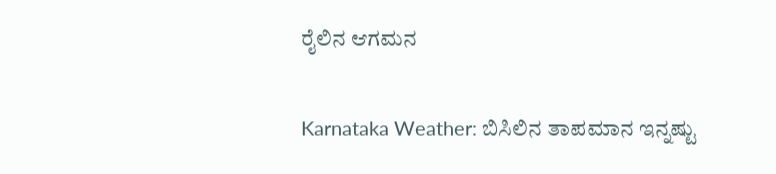ರೈಲಿನ ಆಗಮನ

Karnataka Weather: ಬಿಸಿಲಿನ ತಾಪಮಾನ ಇನ್ನಷ್ಟು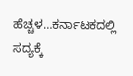ಹೆಚ್ಚಳ…ಕರ್ನಾಟಕದಲ್ಲಿ ಸದ್ಯಕ್ಕೆ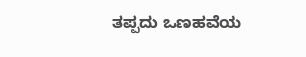ತಪ್ಪದು ಒಣಹವೆಯ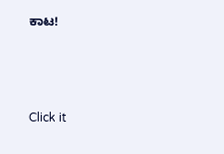ಕಾಟ!



Click it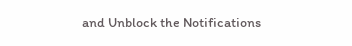and Unblock the Notifications